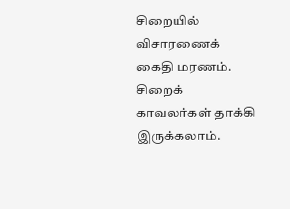சிறையில் விசாரணைக் கைதி மரணம். சிறைக் காவலர்கள் தாக்கி இருக்கலாம்.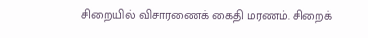சிறையில் விசாரணைக் கைதி மரணம். சிறைக்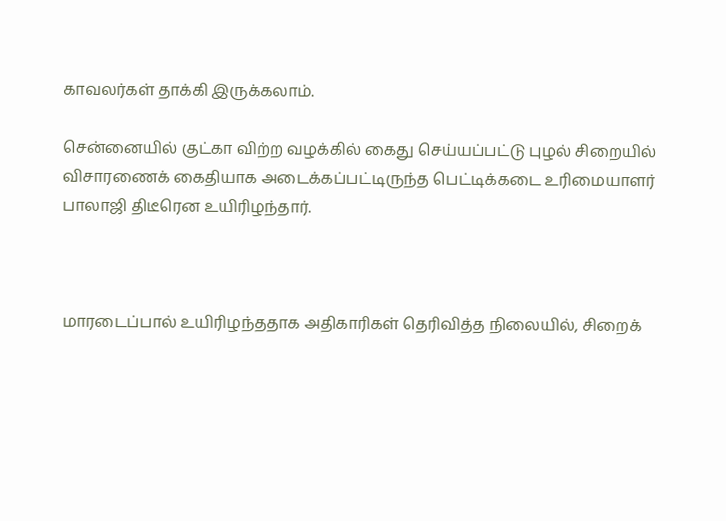காவலர்கள் தாக்கி இருக்கலாம்.

சென்னையில் குட்கா விற்ற வழக்கில் கைது செய்யப்பட்டு புழல் சிறையில் விசாரணைக் கைதியாக அடைக்கப்பட்டிருந்த பெட்டிக்கடை உரிமையாளர் பாலாஜி திடீரென உயிரிழந்தார்.



மாரடைப்பால் உயிரிழந்ததாக அதிகாரிகள் தெரிவித்த நிலையில், சிறைக்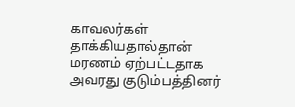காவலர்கள் தாக்கியதால்தான் மரணம் ஏற்பட்டதாக அவரது குடும்பத்தினர்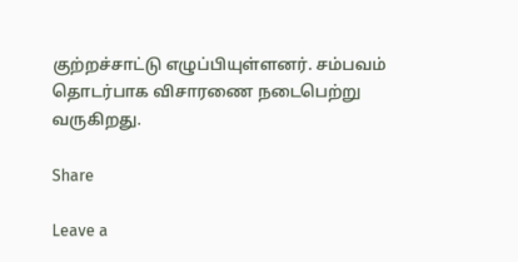குற்றச்சாட்டு எழுப்பியுள்ளனர். சம்பவம் தொடர்பாக விசாரணை நடைபெற்று வருகிறது.

Share

Leave a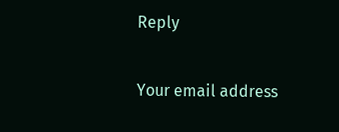Reply

Your email address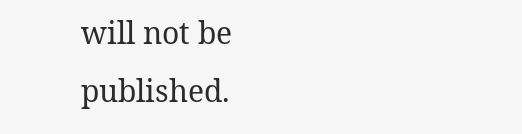will not be published.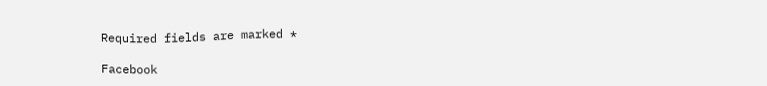Required fields are marked *

Facebook